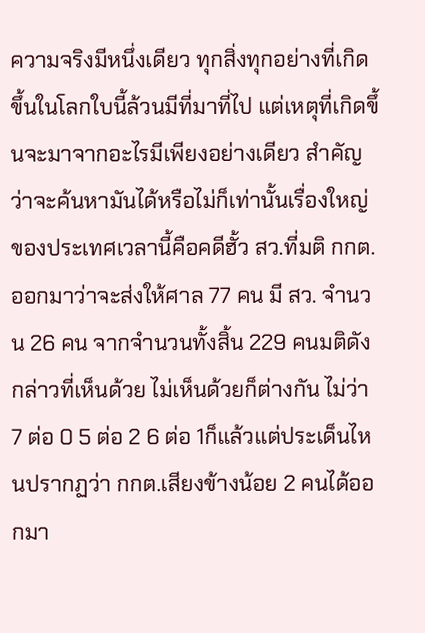ความจริงมีหนึ่งเดียว ทุกสิ่งทุกอย่างที่เกิดขึ้นในโลกใบนี้ล้วนมีที่มาที่ไป แต่เหตุที่เกิดขึ้นจะมาจากอะไรมีเพียงอย่างเดียว สำคัญว่าจะค้นหามันได้หรือไม่ก็เท่านั้นเรื่องใหญ่ของประเทศเวลานี้คือคดีฮั้ว สว.ที่มติ กกต.ออกมาว่าจะส่งให้ศาล 77 คน มี สว. จำนวน 26 คน จากจำนวนทั้งสิ้น 229 คนมติดังกล่าวที่เห็นด้วย ไม่เห็นด้วยก็ต่างกัน ไม่ว่า 7 ต่อ 0 5 ต่อ 2 6 ต่อ 1ก็แล้วแต่ประเด็นไหนปรากฏว่า กกต.เสียงข้างน้อย 2 คนได้ออกมา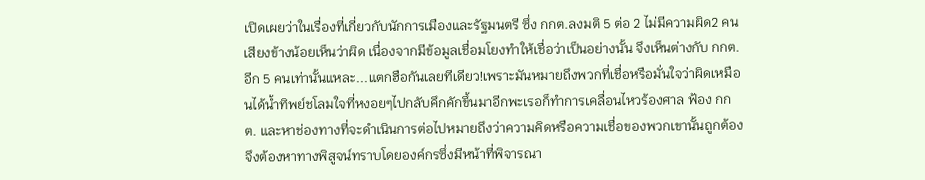เปิดเผยว่าในเรื่องที่เกี่ยวกับนักการเมืองและรัฐมนตรี ซึ่ง กกต.ลงมติ 5 ต่อ 2 ไม่มีความผิด2 คนเสียงข้างน้อยเห็นว่าผิด เนื่องจากมีข้อมูลเชื่อมโยงทำให้เชื่อว่าเป็นอย่างนั้น จึงเห็นต่างกับ กกต.อีก 5 คนเท่านั้นแหละ...แตกฮือกันเลยทีเดียว!เพราะมันหมายถึงพวกที่เชื่อหรือมั่นใจว่าผิดเหมือนได้น้ำทิพย์ชโลมใจที่หงอยๆไปกลับคึกคักขึ้นมาอีกพะเรอก็ทำการเคลื่อนไหวร้องศาล ฟ้อง กกต. และหาช่องทางที่จะดำเนินการต่อไปหมายถึงว่าความคิดหรือความเชื่อของพวกเขานั้นถูกต้องจึงต้องหาทางพิสูจน์ทราบโดยองค์กรซึ่งมีหน้าที่พิจารณา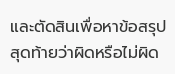และตัดสินเพื่อหาข้อสรุปสุดท้ายว่าผิดหรือไม่ผิด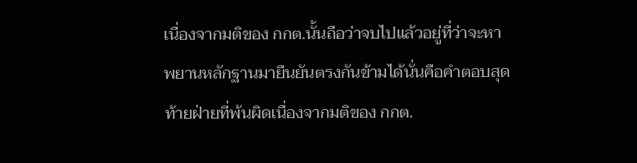เนื่องจากมติของ กกต.นั้นถือว่าจบไปแล้วอยู่ที่ว่าจะหาพยานหลักฐานมายืนยันตรงกันข้ามได้นั่นคือคำตอบสุดท้ายฝ่ายที่พ้นผิดเนื่องจากมติของ กกต.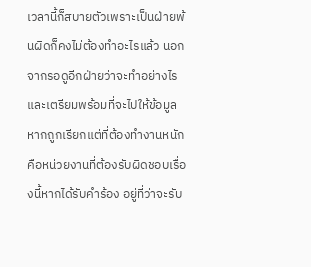เวลานี้ก็สบายตัวเพราะเป็นฝ่ายพ้นผิดก็คงไม่ต้องทำอะไรแล้ว นอกจากรอดูอีกฝ่ายว่าจะทำอย่างไรและเตรียมพร้อมที่จะไปให้ข้อมูลหากถูกเรียกแต่ที่ต้องทำงานหนักคือหน่วยงานที่ต้องรับผิดชอบเรื่องนี้หากได้รับคำร้อง อยู่ที่ว่าจะรับ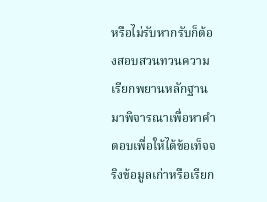หรือไม่รับหากรับก็ต้องสอบสวนทวนความเรียกพยานหลักฐานมาพิจารณาเพื่อหาคำตอบเพื่อให้ได้ข้อเท็จจริงข้อมูลเก่าหรือเรียก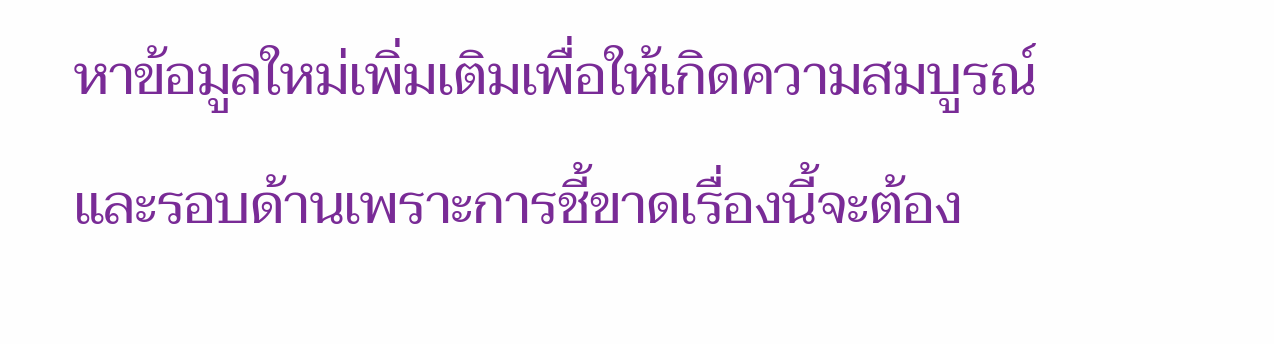หาข้อมูลใหม่เพิ่มเติมเพื่อให้เกิดความสมบูรณ์และรอบด้านเพราะการชี้ขาดเรื่องนี้จะต้อง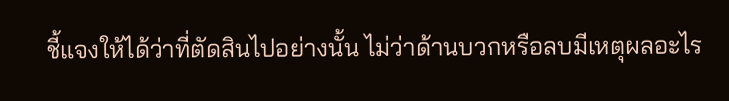ชี้แจงให้ได้ว่าที่ตัดสินไปอย่างนั้น ไม่ว่าด้านบวกหรือลบมีเหตุผลอะไร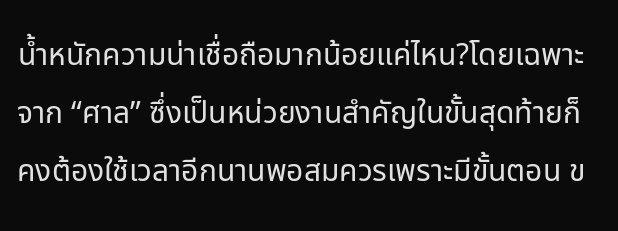น้ำหนักความน่าเชื่อถือมากน้อยแค่ไหน?โดยเฉพาะจาก “ศาล” ซึ่งเป็นหน่วยงานสำคัญในขั้นสุดท้ายก็คงต้องใช้เวลาอีกนานพอสมควรเพราะมีขั้นตอน ข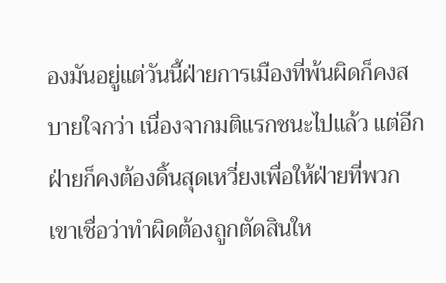องมันอยู่แต่วันนี้ฝ่ายการเมืองที่พ้นผิดก็คงสบายใจกว่า เนื่องจากมติแรกชนะไปแล้ว แต่อีกฝ่ายก็คงต้องดิ้นสุดเหวี่ยงเพื่อให้ฝ่ายที่พวกเขาเชื่อว่าทำผิดต้องถูกตัดสินให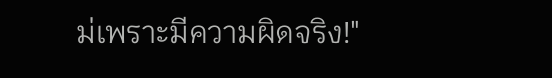ม่เพราะมีความผิดจริง!"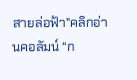สายล่อฟ้า"คลิกอ่านคอลัมน์ “ก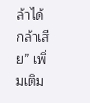ล้าได้กล้าเสีย” เพิ่มเติม